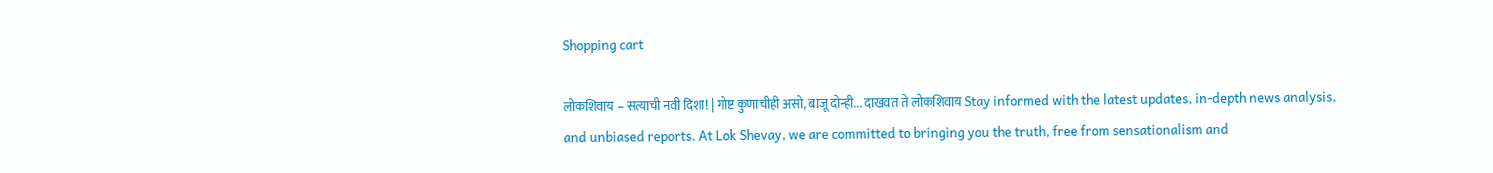Shopping cart

लोकशिवाय – सत्याची नवी दिशा! | गोष्ट कुणाचीही असो, बाजू दोन्ही... दाखवत ते लोकशिवाय Stay informed with the latest updates, in-depth news analysis, and unbiased reports. At Lok Shevay, we are committed to bringing you the truth, free from sensationalism and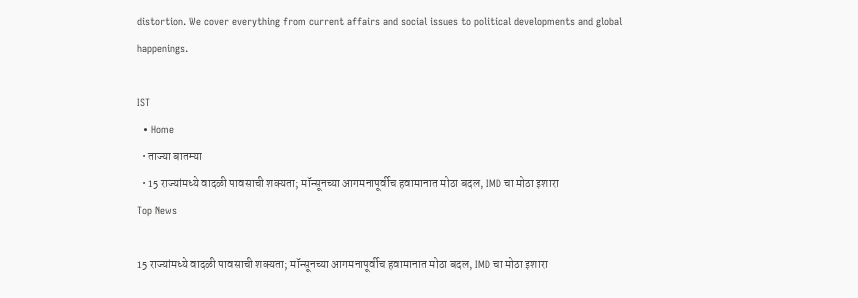distortion. We cover everything from current affairs and social issues to political developments and global happenings.

IST
  • Home
  • ताज्या बातम्या
  • 15 राज्यांमध्ये वादळी पावसाची शक्यता; मॉन्सूनच्या आगमनापूर्वीच हवामानात मोठा बदल, IMD चा मोठा इशारा
Top News

15 राज्यांमध्ये वादळी पावसाची शक्यता; मॉन्सूनच्या आगमनापूर्वीच हवामानात मोठा बदल, IMD चा मोठा इशारा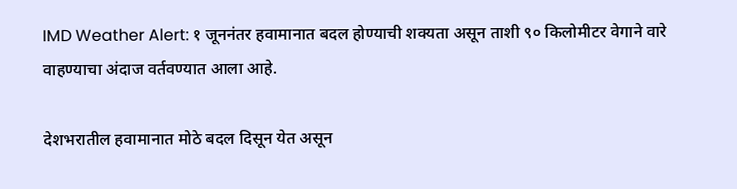IMD Weather Alert: १ जूननंतर हवामानात बदल होण्याची शक्यता असून ताशी ९० किलोमीटर वेगाने वारे वाहण्याचा अंदाज वर्तवण्यात आला आहे.

देशभरातील हवामानात मोठे बदल दिसून येत असून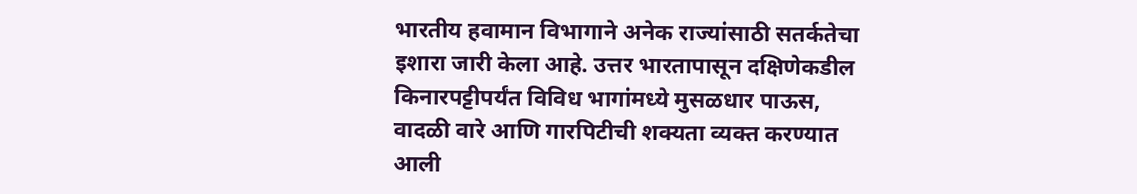भारतीय हवामान विभागाने अनेक राज्यांसाठी सतर्कतेचा इशारा जारी केला आहे. उत्तर भारतापासून दक्षिणेकडील किनारपट्टीपर्यंत विविध भागांमध्ये मुसळधार पाऊस, वादळी वारे आणि गारपिटीची शक्यता व्यक्त करण्यात आली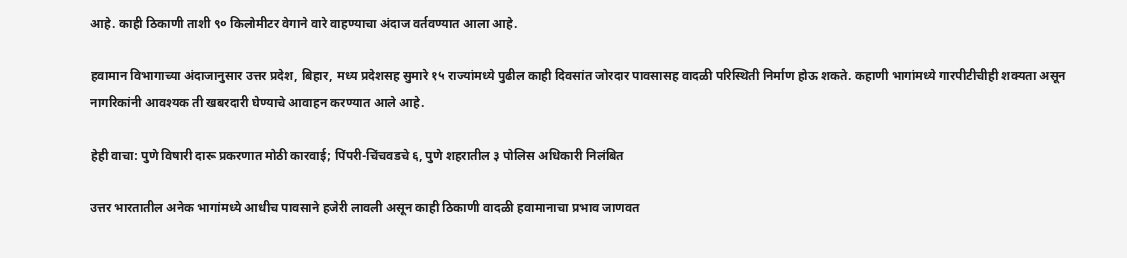आहे. काही ठिकाणी ताशी ९० किलोमीटर वेगाने वारे वाहण्याचा अंदाज वर्तवण्यात आला आहे.

हवामान विभागाच्या अंदाजानुसार उत्तर प्रदेश, बिहार, मध्य प्रदेशसह सुमारे १५ राज्यांमध्ये पुढील काही दिवसांत जोरदार पावसासह वादळी परिस्थिती निर्माण होऊ शकते. कहाणी भागांमध्ये गारपीटीचीही शक्यता असून नागरिकांनी आवश्यक ती खबरदारी घेण्याचे आवाहन करण्यात आले आहे.

हेही वाचा: पुणे विषारी दारू प्रकरणात मोठी कारवाई; पिंपरी-चिंचवडचे ६, पुणे शहरातील ३ पोलिस अधिकारी निलंबित

उत्तर भारतातील अनेक भागांमध्ये आधीच पावसाने हजेरी लावली असून काही ठिकाणी वादळी हवामानाचा प्रभाव जाणवत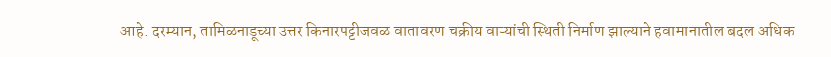आहे. दरम्यान, तामिळनाडूच्या उत्तर किनारपट्टीजवळ वातावरण चक्रीय वाऱ्यांची स्थिती निर्माण झाल्याने हवामानातील बदल अधिक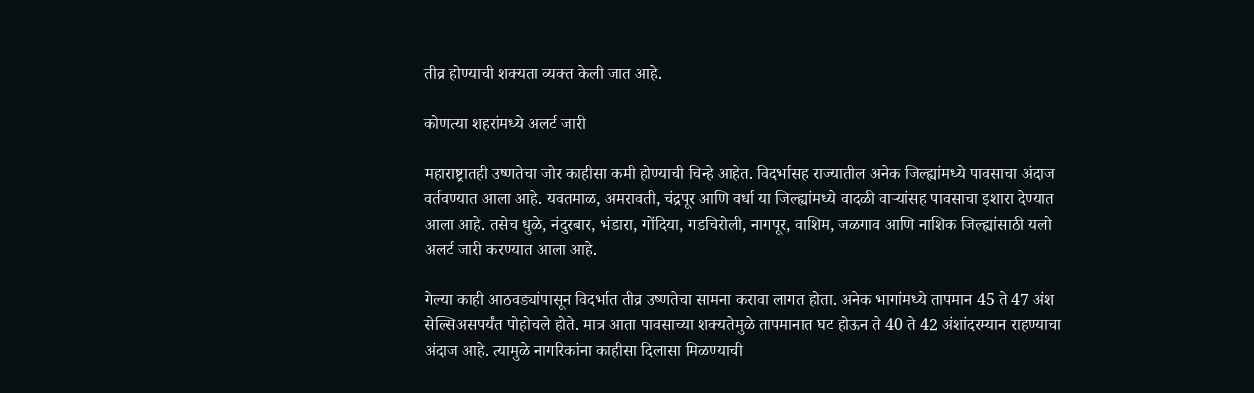तीव्र होण्याची शक्यता व्यक्त केली जात आहे.

कोणत्या शहरांमध्ये अलर्ट जारी

महाराष्ट्रातही उष्णतेचा जोर काहीसा कमी होण्याची चिन्हे आहेत. विदर्भासह राज्यातील अनेक जिल्ह्यांमध्ये पावसाचा अंदाज वर्तवण्यात आला आहे. यवतमाळ, अमरावती, चंद्रपूर आणि वर्धा या जिल्ह्यांमध्ये वादळी वाऱ्यांसह पावसाचा इशारा देण्यात आला आहे. तसेच धुळे, नंदुरबार, भंडारा, गोंदिया, गडचिरोली, नागपूर, वाशिम, जळगाव आणि नाशिक जिल्ह्यांसाठी यलो अलर्ट जारी करण्यात आला आहे.

गेल्या काही आठवड्यांपासून विदर्भात तीव्र उष्णतेचा सामना करावा लागत होता. अनेक भागांमध्ये तापमान 45 ते 47 अंश सेल्सिअसपर्यंत पोहोचले होते. मात्र आता पावसाच्या शक्यतेमुळे तापमानात घट होऊन ते 40 ते 42 अंशांदरम्यान राहण्याचा अंदाज आहे. त्यामुळे नागरिकांना काहीसा दिलासा मिळण्याची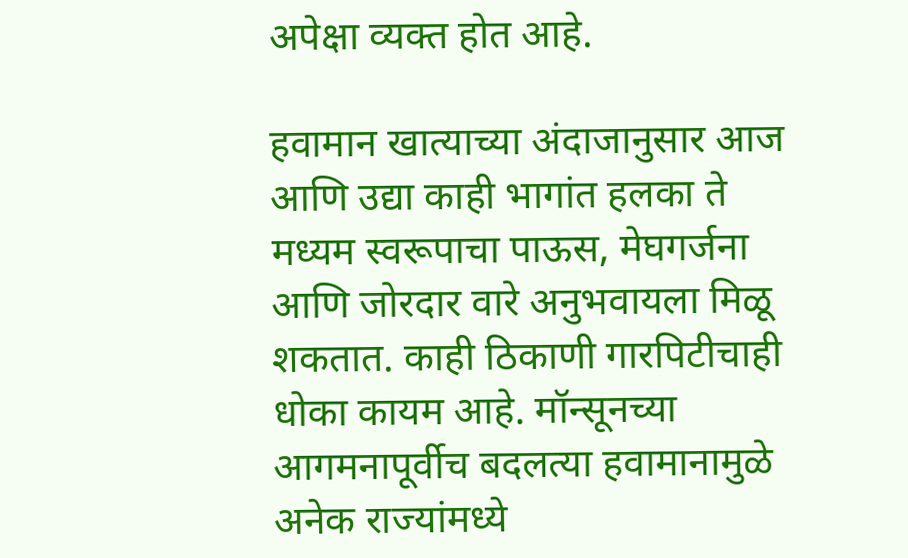अपेक्षा व्यक्त होत आहे.

हवामान खात्याच्या अंदाजानुसार आज आणि उद्या काही भागांत हलका ते मध्यम स्वरूपाचा पाऊस, मेघगर्जना आणि जोरदार वारे अनुभवायला मिळू शकतात. काही ठिकाणी गारपिटीचाही धोका कायम आहे. मॉन्सूनच्या आगमनापूर्वीच बदलत्या हवामानामुळे अनेक राज्यांमध्ये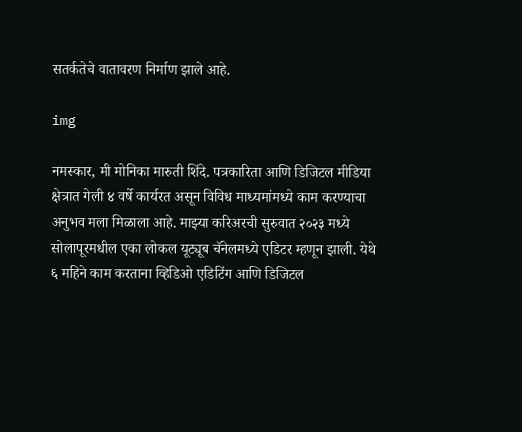सतर्कतेचे वातावरण निर्माण झाले आहे.

img

नमस्कार, मी मोनिका मारुती शिंदे. पत्रकारिता आणि डिजिटल मीडिया क्षेत्रात गेली ४ वर्षे कार्यरत असून विविध माध्यमांमध्ये काम करण्याचा अनुभव मला मिळाला आहे. माझ्या करिअरची सुरुवात २०२३ मध्ये सोलापूरमधील एका लोकल यूट्यूब चॅनेलमध्ये एडिटर म्हणून झाली. येथे ६ महिने काम करताना व्हिडिओ एडिटिंग आणि डिजिटल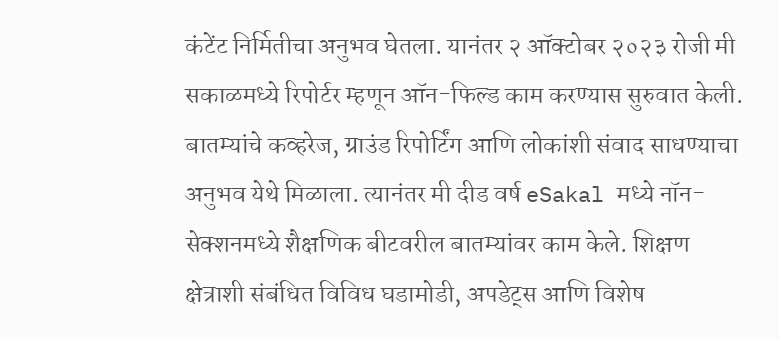कंटेंट निर्मितीचा अनुभव घेतला. यानंतर २ ऑक्टोबर २०२३ रोजी मी सकाळमध्ये रिपोर्टर म्हणून ऑन-फिल्ड काम करण्यास सुरुवात केली. बातम्यांचे कव्हरेज, ग्राउंड रिपोर्टिंग आणि लोकांशी संवाद साधण्याचा अनुभव येथे मिळाला. त्यानंतर मी दीड वर्ष eSakal मध्ये नॉन-सेक्शनमध्ये शैक्षणिक बीटवरील बातम्यांवर काम केले. शिक्षण क्षेत्राशी संबंधित विविध घडामोडी, अपडेट्स आणि विशेष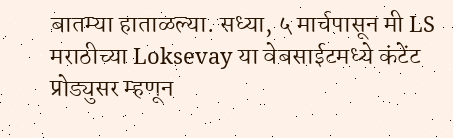बातम्या हाताळल्या. सध्या, ५ मार्चपासून मी LS मराठीच्या Loksevay या वेबसाईटमध्ये कंटेंट प्रोड्युसर म्हणून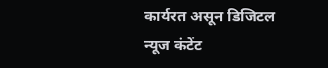कार्यरत असून डिजिटल न्यूज कंटेंट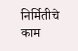निर्मितीचे काम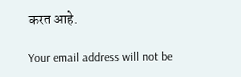करत आहे.

Your email address will not be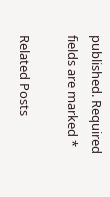published. Required fields are marked *

Related Posts